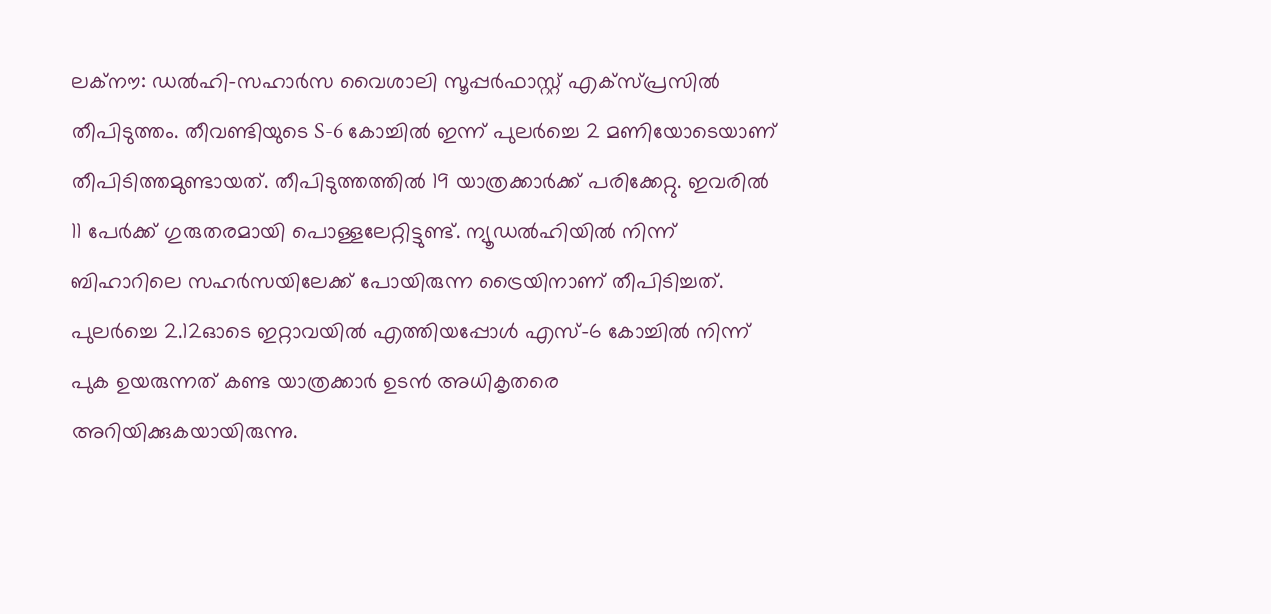ലക്നൗ: ഡൽഹി-സഹാർസ വൈശാലി സൂപ്പർഫാസ്റ്റ് എക്സ്പ്രസിൽ തീപിടുത്തം. തീവണ്ടിയുടെ S-6 കോച്ചിൽ ഇന്ന് പുലർച്ചെ 2 മണിയോടെയാണ് തീപിടിത്തമുണ്ടായത്. തീപിടുത്തത്തിൽ 19 യാത്രക്കാർക്ക് പരിക്കേറ്റു. ഇവരിൽ 11 പേർക്ക് ഗുരുതരമായി പൊള്ളലേറ്റിട്ടുണ്ട്. ന്യൂഡൽഹിയിൽ നിന്ന് ബിഹാറിലെ സഹർസയിലേക്ക് പോയിരുന്ന ട്രൈയിനാണ് തീപിടിച്ചത്. പുലർച്ചെ 2.12ഓടെ ഇറ്റാവയിൽ എത്തിയപ്പോൾ എസ്-6 കോച്ചിൽ നിന്ന് പുക ഉയരുന്നത് കണ്ട യാത്രക്കാർ ഉടൻ അധികൃതരെ അറിയിക്കുകയായിരുന്നു.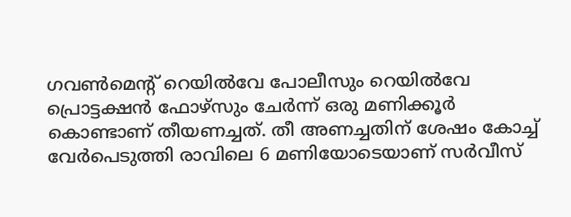ഗവൺമെന്റ് റെയിൽവേ പോലീസും റെയിൽവേ പ്രൊട്ടക്ഷൻ ഫോഴ്സും ചേർന്ന് ഒരു മണിക്കൂർ കൊണ്ടാണ് തീയണച്ചത്. തീ അണച്ചതിന് ശേഷം കോച്ച് വേർപെടുത്തി രാവിലെ 6 മണിയോടെയാണ് സർവീസ്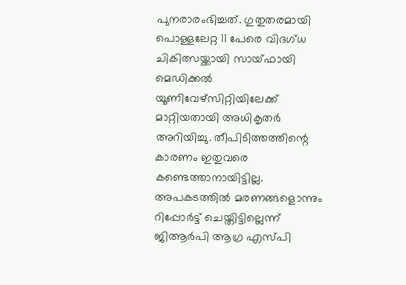പുനരാരംഭിച്ചത്. ഗുതുതരമായി പൊള്ളലേറ്റ 11 പേരെ വിദഗ്ധ ചികിത്സയ്ക്കായി സായ്ഫായി മെഡിക്കൽ യൂണിവേഴ്സിറ്റിയിലേക്ക് മാറ്റിയതായി അധികൃതർ അറിയിച്ചു. തീപിടിത്തത്തിന്റെ കാരണം ഇതുവരെ കണ്ടെത്താനായിട്ടില്ല.
അപകടത്തിൽ മരണങ്ങളൊന്നും റിപ്പോർട്ട് ചെയ്തിട്ടില്ലെന്ന് ജിആർപി ആഗ്ര എസ്പി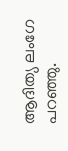ആദിത്യ ലംഗേ പറഞ്ഞു.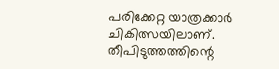പരിക്കേറ്റ യാത്രക്കാർ ചികിത്സയിലാണ്. തീപിടുത്തത്തിന്റെ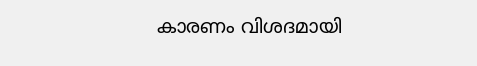കാരണം വിശദമായി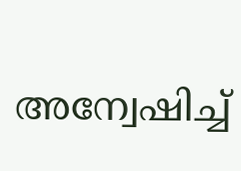അന്വേഷിച്ച്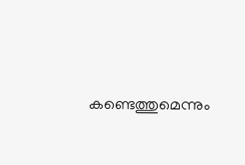കണ്ടെത്തുമെന്നും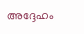അദ്ദേഹം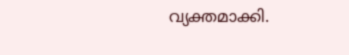വ്യക്തമാക്കി.